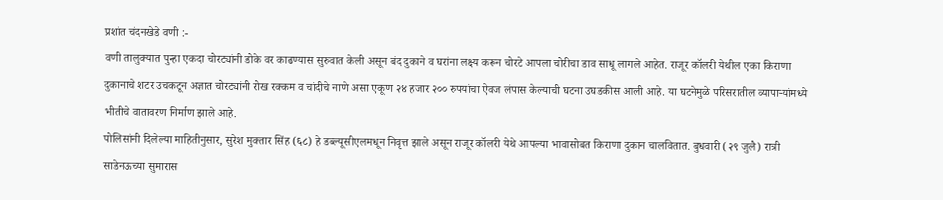प्रशांत चंदनखेडे वणी :-
वणी तालुक्यात पुन्हा एकदा चोरट्यांनी डोके वर काढण्यास सुरुवात केली असून बंद दुकाने व घरांना लक्ष्य करून चोरटे आपला चोरीचा डाव साधू लागले आहेत. राजूर कॉलरी येथील एका किराणा दुकानाचे शटर उचकटून अज्ञात चोरट्यांनी रोख रक्कम व चांदीचे नाणे असा एकूण २४ हजार २०० रुपयांचा ऐवज लंपास केल्याची घटना उघडकीस आली आहे. या घटनेमुळे परिसरातील व्यापाऱ्यांमध्ये भीतीचे वातावरण निर्माण झाले आहे.
पोलिसांनी दिलेल्या माहितीनुसार, सुरेश मुक्तार सिंह (६८) हे डब्ल्यूसीएलमधून निवृत्त झाले असून राजूर कॉलरी येथे आपल्या भावासोबत किराणा दुकान चालवितात. बुधवारी (२९ जुलै) रात्री साडेनऊच्या सुमारास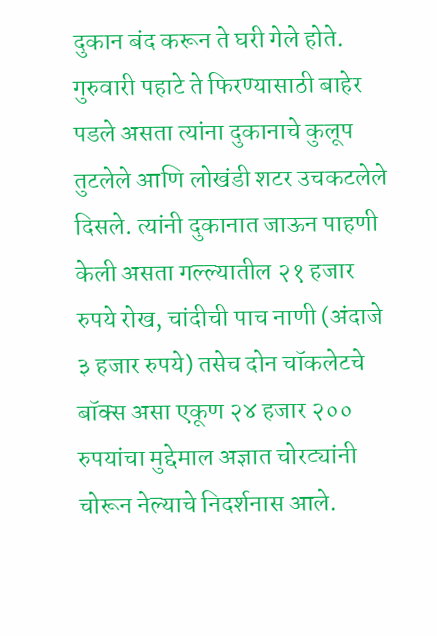दुकान बंद करून ते घरी गेले होते. गुरुवारी पहाटे ते फिरण्यासाठी बाहेर पडले असता त्यांना दुकानाचे कुलूप तुटलेले आणि लोखंडी शटर उचकटलेले दिसले. त्यांनी दुकानात जाऊन पाहणी केली असता गल्ल्यातील २१ हजार रुपये रोख, चांदीची पाच नाणी (अंदाजे ३ हजार रुपये) तसेच दोन चॉकलेटचे बॉक्स असा एकूण २४ हजार २०० रुपयांचा मुद्देमाल अज्ञात चोरट्यांनी चोरून नेल्याचे निदर्शनास आले.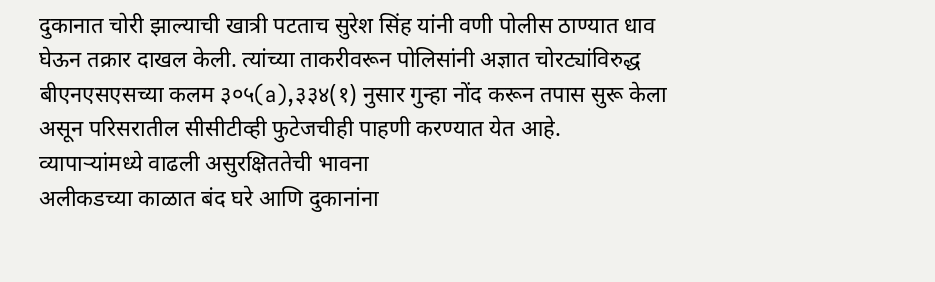दुकानात चोरी झाल्याची खात्री पटताच सुरेश सिंह यांनी वणी पोलीस ठाण्यात धाव घेऊन तक्रार दाखल केली. त्यांच्या ताकरीवरून पोलिसांनी अज्ञात चोरट्यांविरुद्ध बीएनएसएसच्या कलम ३०५(a),३३४(१) नुसार गुन्हा नोंद करून तपास सुरू केला असून परिसरातील सीसीटीव्ही फुटेजचीही पाहणी करण्यात येत आहे.
व्यापाऱ्यांमध्ये वाढली असुरक्षिततेची भावना
अलीकडच्या काळात बंद घरे आणि दुकानांना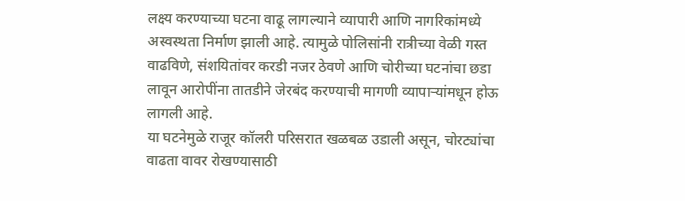लक्ष्य करण्याच्या घटना वाढू लागल्याने व्यापारी आणि नागरिकांमध्ये अस्वस्थता निर्माण झाली आहे. त्यामुळे पोलिसांनी रात्रीच्या वेळी गस्त वाढविणे, संशयितांवर करडी नजर ठेवणे आणि चोरीच्या घटनांचा छडा लावून आरोपींना तातडीने जेरबंद करण्याची मागणी व्यापाऱ्यांमधून होऊ लागली आहे.
या घटनेमुळे राजूर कॉलरी परिसरात खळबळ उडाली असून, चोरट्यांचा वाढता वावर रोखण्यासाठी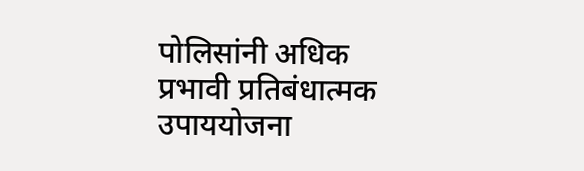पोलिसांनी अधिक प्रभावी प्रतिबंधात्मक उपाययोजना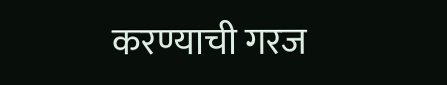करण्याची गरज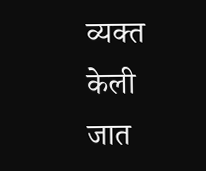व्यक्त केली जात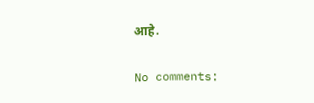आहे.

No comments: